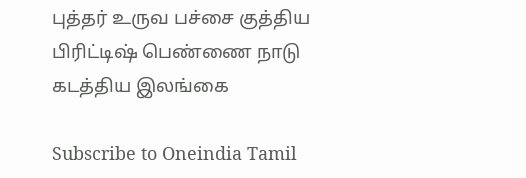புத்தர் உருவ பச்சை குத்திய பிரிட்டிஷ் பெண்ணை நாடு கடத்திய இலங்கை

Subscribe to Oneindia Tamil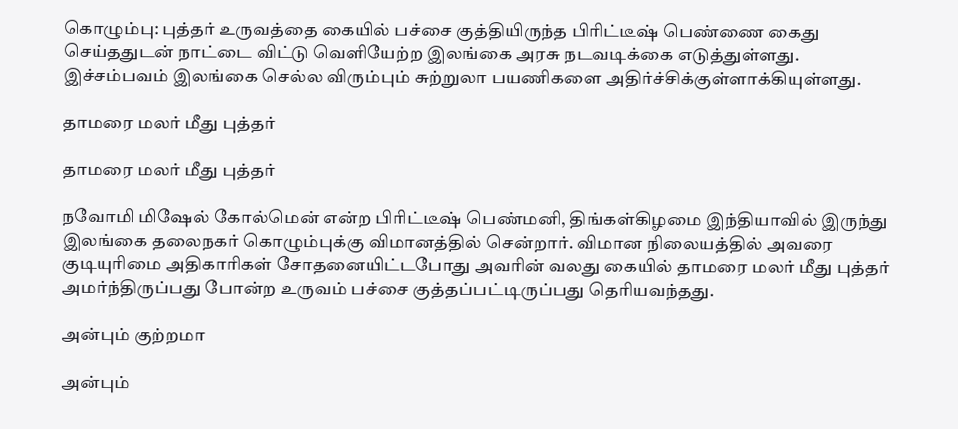கொழும்பு: புத்தர் உருவத்தை கையில் பச்சை குத்தியிருந்த பிரிட்டீஷ் பெண்ணை கைது செய்ததுடன் நாட்டை விட்டு வெளியேற்ற இலங்கை அரசு நடவடிக்கை எடுத்துள்ளது. இச்சம்பவம் இலங்கை செல்ல விரும்பும் சுற்றுலா பயணிகளை அதிர்ச்சிக்குள்ளாக்கியுள்ளது.

தாமரை மலர் மீது புத்தர்

தாமரை மலர் மீது புத்தர்

நவோமி மிஷேல் கோல்மென் என்ற பிரிட்டீஷ் பெண்மனி, திங்கள்கிழமை இந்தியாவில் இருந்து இலங்கை தலைநகர் கொழும்புக்கு விமானத்தில் சென்றார். விமான நிலையத்தில் அவரை குடியுரிமை அதிகாரிகள் சோதனையிட்டபோது அவரின் வலது கையில் தாமரை மலர் மீது புத்தர் அமர்ந்திருப்பது போன்ற உருவம் பச்சை குத்தப்பட்டிருப்பது தெரியவந்தது.

அன்பும் குற்றமா

அன்பும்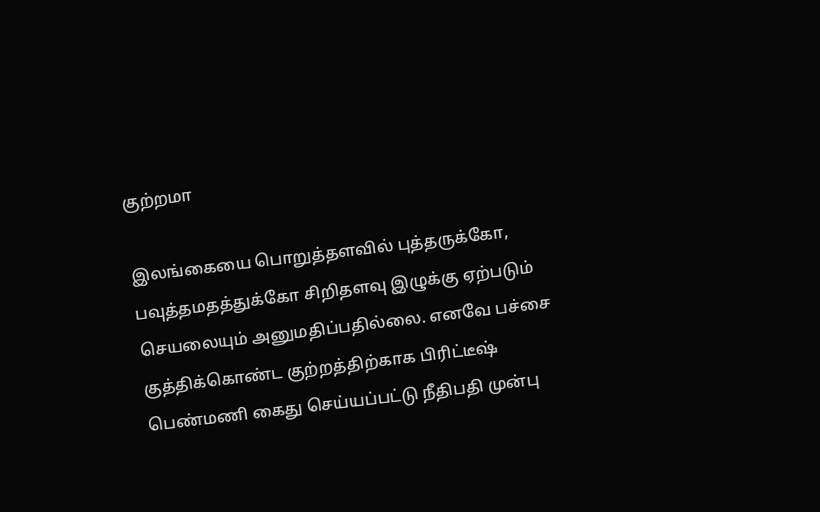குற்றமா

இலங்கையை பொறுத்தளவில் புத்தருக்கோ, பவுத்தமதத்துக்கோ சிறிதளவு இழுக்கு ஏற்படும் செயலையும் அனுமதிப்பதில்லை. எனவே பச்சை குத்திக்கொண்ட குற்றத்திற்காக பிரிட்டீஷ் பெண்மணி கைது செய்யப்பட்டு நீதிபதி முன்பு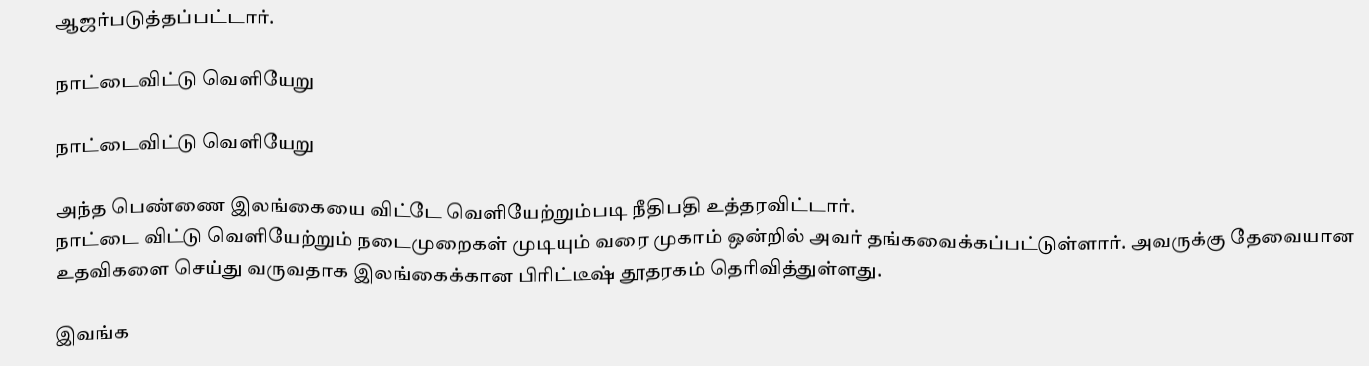ஆஜர்படுத்தப்பட்டார்.

நாட்டைவிட்டு வெளியேறு

நாட்டைவிட்டு வெளியேறு

அந்த பெண்ணை இலங்கையை விட்டே வெளியேற்றும்படி நீதிபதி உத்தரவிட்டார்.
நாட்டை விட்டு வெளியேற்றும் நடைமுறைகள் முடியும் வரை முகாம் ஒன்றில் அவர் தங்கவைக்கப்பட்டுள்ளார். அவருக்கு தேவையான உதவிகளை செய்து வருவதாக இலங்கைக்கான பிரிட்டீஷ் தூதரகம் தெரிவித்துள்ளது.

இவங்க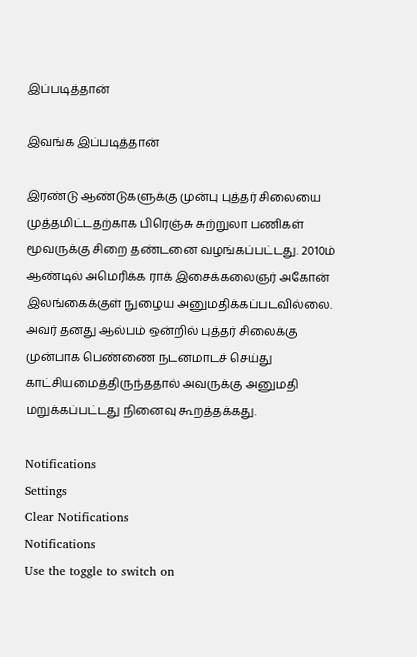இப்படித்தான்

இவங்க இப்படித்தான்

இரண்டு ஆண்டுகளுக்கு முன்பு புத்தர் சிலையை முத்தமிட்டதற்காக பிரெஞ்சு சுற்றுலா பணிகள் மூவருக்கு சிறை தண்டனை வழங்கப்பட்டது. 2010ம் ஆண்டில் அமெரிக்க ராக் இசைக்கலைஞர் அகோன் இலங்கைக்குள் நுழைய அனுமதிக்கப்படவில்லை. அவர் தனது ஆல்பம் ஒன்றில் புத்தர் சிலைக்கு முன்பாக பெண்ணை நடனமாடச் செய்து காட்சியமைத்திருந்ததால் அவருக்கு அனுமதி மறுக்கப்பட்டது நினைவு கூறத்தக்கது.

Notifications
Settings
Clear Notifications
Notifications
Use the toggle to switch on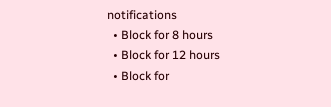notifications
  • Block for 8 hours
  • Block for 12 hours
  • Block for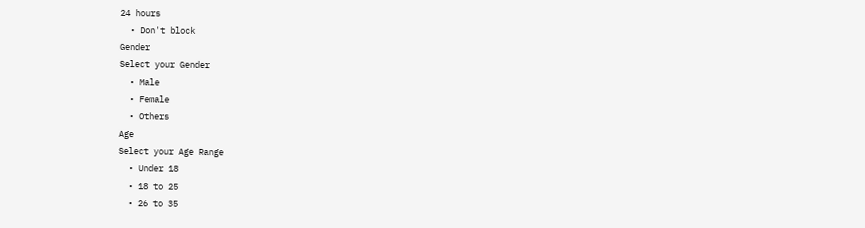24 hours
  • Don't block
Gender
Select your Gender
  • Male
  • Female
  • Others
Age
Select your Age Range
  • Under 18
  • 18 to 25
  • 26 to 35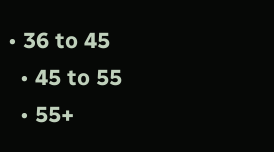• 36 to 45
  • 45 to 55
  • 55+